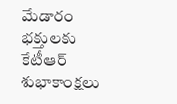మేడారం భక్తులకు కేటీఆర్‌ శుభాకాంక్షలు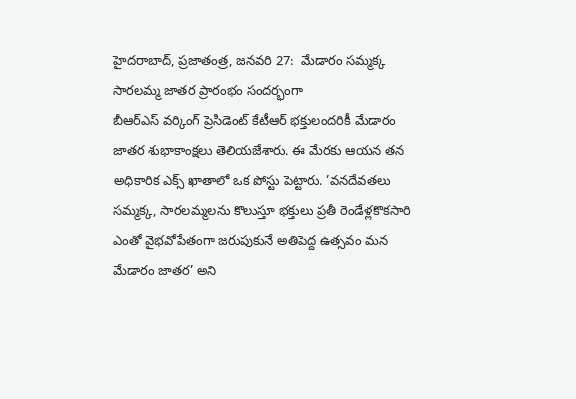హైదరాబాద్‌, ప్రజాతంత్ర, జనవరి 27:  మేడారం సమ్మక్క సారలమ్మ జాతర ప్రారంభం సందర్భంగా బీఆర్‌ఎస్‌ ‌వర్కింగ్‌ ‌ప్రెసిడెంట్‌ ‌కేటీఆర్‌ ‌భక్తులందరికీ మేడారం జాతర శుభాకాంక్షలు తెలియజేశారు. ఈ మేరకు ఆయన తన అధికారిక ఎక్స్ ‌ఖాతాలో ఒక పోస్టు పెట్టారు. ’వనదేవతలు సమ్మక్క, సారలమ్మలను కొలుస్తూ భక్తులు ప్రతీ రెండేళ్లకొకసారి ఎంతో వైభవోపేతంగా జరుపుకునే అతిపెద్ద ఉత్సవం మన మేడారం జాతర’ అని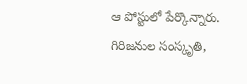ఆ పోస్టులో పేర్కొన్నారు. గిరిజనుల సంస్కృతి,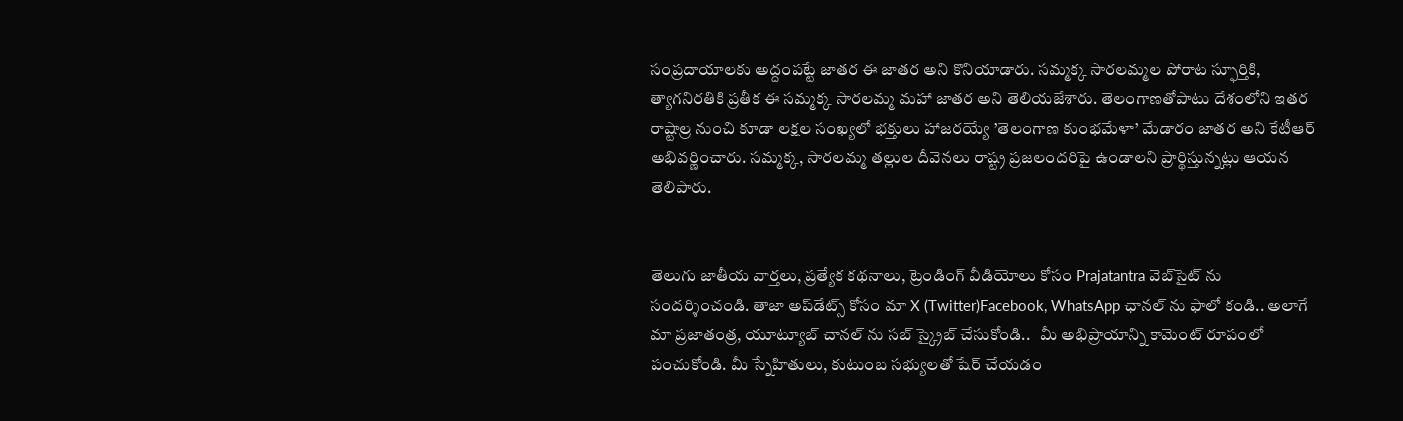సంప్రదాయాలకు అద్దంపట్టే జాతర ఈ జాతర అని కొనియాడారు. సమ్మక్క సారలమ్మల పోరాట స్ఫూర్తికి, త్యాగనిరతికి ప్రతీక ఈ సమ్మక్క సారలమ్మ మహా జాతర అని తెలియజేశారు. తెలంగాణతోపాటు దేశంలోని ఇతర రాష్టాల్ర నుంచి కూడా లక్షల సంఖ్యలో భక్తులు హాజరయ్యే ’తెలంగాణ కుంభమేళా’ మేడారం జాతర అని కేటీఆర్‌ అభివర్ణించారు. సమ్మక్క, సారలమ్మ తల్లుల దీవెనలు రాష్ట్ర ప్రజలందరిపై ఉండాలని ప్రార్థిస్తున్నట్లు ఆయన తెలిపారు.


తెలుగు జాతీయ వార్తలు, ప్రత్యేక కథనాలు, ట్రెండింగ్ వీడియోలు కోసం Prajatantra వెబ్‌సైట్ ను సందర్శించండి. తాజా అప్‌డేట్స్ కోసం మా X (Twitter)Facebook, WhatsApp ఛానల్ ను ఫాలో కండి.. అలాగే మా ప్రజాతంత్ర, యూట్యూబ్ చానల్ ను సబ్ స్క్రైబ్ చేసుకోండి..   మీ అభిప్రాయాన్ని కామెంట్ రూపంలో పంచుకోండి. మీ స్నేహితులు, కుటుంబ సభ్యులతో షేర్ చేయడం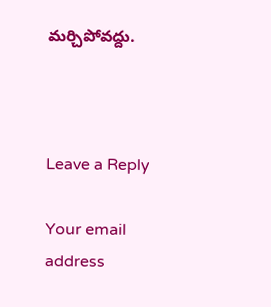మర్చిపోవద్దు.



Leave a Reply

Your email address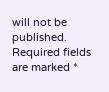will not be published. Required fields are marked *